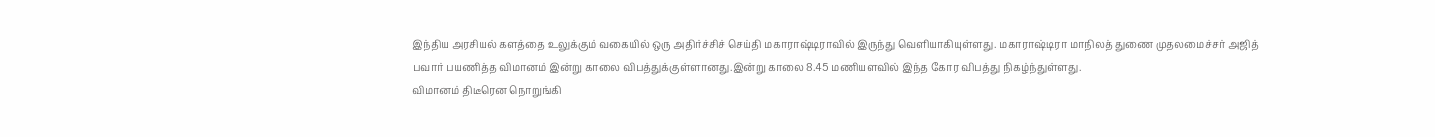இந்திய அரசியல் களத்தை உலுக்கும் வகையில் ஒரு அதிர்ச்சிச் செய்தி மகாராஷ்டிராவில் இருந்து வெளியாகியுள்ளது. மகாராஷ்டிரா மாநிலத் துணை முதலமைச்சர் அஜித் பவார் பயணித்த விமானம் இன்று காலை விபத்துக்குள்ளானது.இன்று காலை 8.45 மணியளவில் இந்த கோர விபத்து நிகழ்ந்துள்ளது.
விமானம் திடீரென நொறுங்கி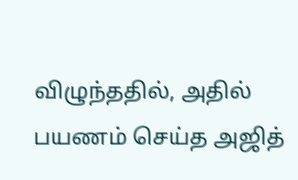விழுந்ததில், அதில் பயணம் செய்த அஜித்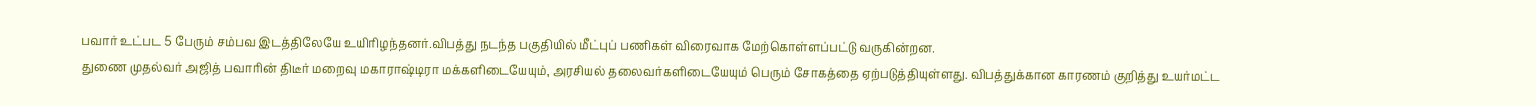பவார் உட்பட 5 பேரும் சம்பவ இடத்திலேயே உயிரிழந்தனர்.விபத்து நடந்த பகுதியில் மீட்புப் பணிகள் விரைவாக மேற்கொள்ளப்பட்டு வருகின்றன.
துணை முதல்வர் அஜித் பவாரின் திடீர் மறைவு மகாராஷ்டிரா மக்களிடையேயும், அரசியல் தலைவர்களிடையேயும் பெரும் சோகத்தை ஏற்படுத்தியுள்ளது. விபத்துக்கான காரணம் குறித்து உயர்மட்ட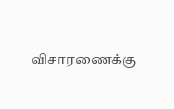விசாரணைக்கு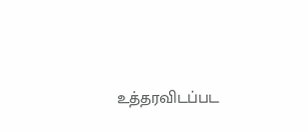உத்தரவிடப்பட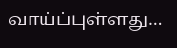வாய்ப்புள்ளது…